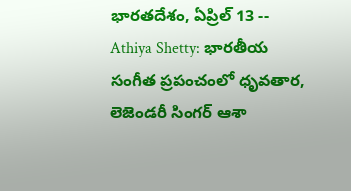భారతదేశం, ఏప్రిల్ 13 -- Athiya Shetty: భారతీయ సంగీత ప్రపంచంలో ధృవతార, లెజెండరీ సింగర్ ఆశా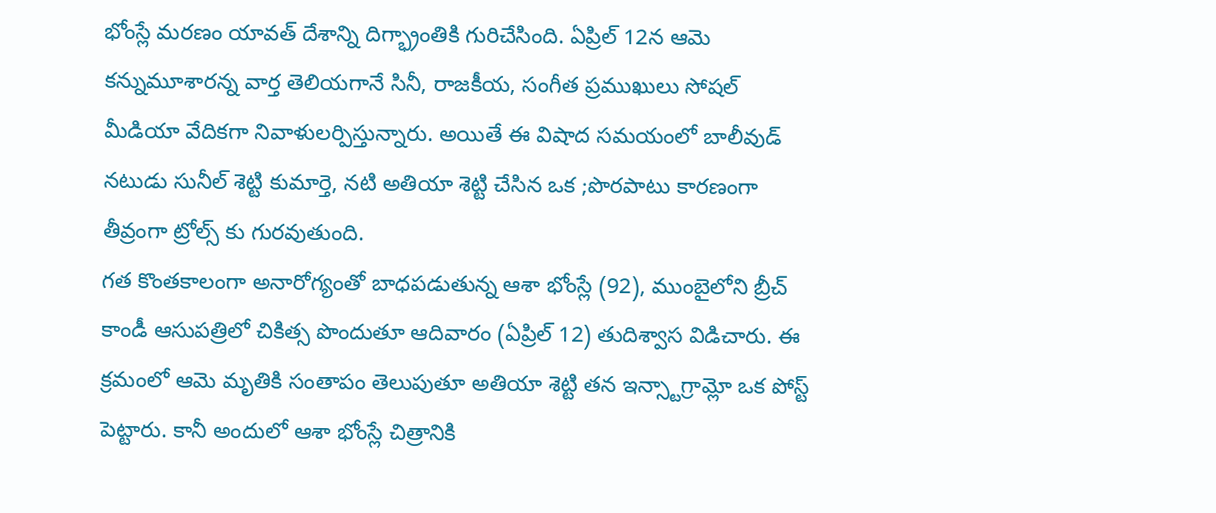భోంస్లే మరణం యావత్ దేశాన్ని దిగ్భ్రాంతికి గురిచేసింది. ఏప్రిల్ 12న ఆమె కన్నుమూశారన్న వార్త తెలియగానే సినీ, రాజకీయ, సంగీత ప్రముఖులు సోషల్ మీడియా వేదికగా నివాళులర్పిస్తున్నారు. అయితే ఈ విషాద సమయంలో బాలీవుడ్ నటుడు సునీల్ శెట్టి కుమార్తె, నటి అతియా శెట్టి చేసిన ఒక ;పొరపాటు కారణంగా తీవ్రంగా ట్రోల్స్ కు గురవుతుంది.
గత కొంతకాలంగా అనారోగ్యంతో బాధపడుతున్న ఆశా భోంస్లే (92), ముంబైలోని బ్రీచ్ కాండీ ఆసుపత్రిలో చికిత్స పొందుతూ ఆదివారం (ఏప్రిల్ 12) తుదిశ్వాస విడిచారు. ఈ క్రమంలో ఆమె మృతికి సంతాపం తెలుపుతూ అతియా శెట్టి తన ఇన్స్టాగ్రామ్లో ఒక పోస్ట్ పెట్టారు. కానీ అందులో ఆశా భోంస్లే చిత్రానికి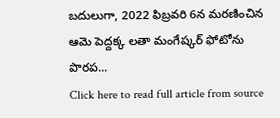బదులుగా, 2022 ఫిబ్రవరి 6న మరణించిన ఆమె పెద్దక్క లతా మంగేష్కర్ ఫోటోను పొరప...
Click here to read full article from source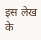इस लेख के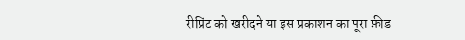रीप्रिंट को खरीदने या इस प्रकाशन का पूरा फ़ीड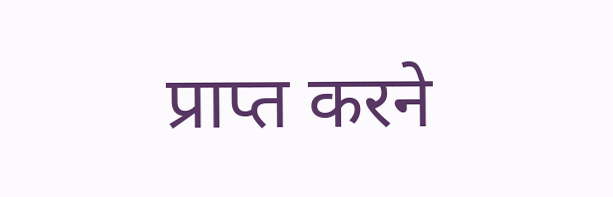प्राप्त करने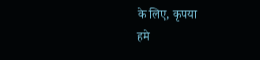के लिए, कृपया
हमे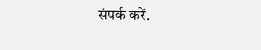संपर्क करें.